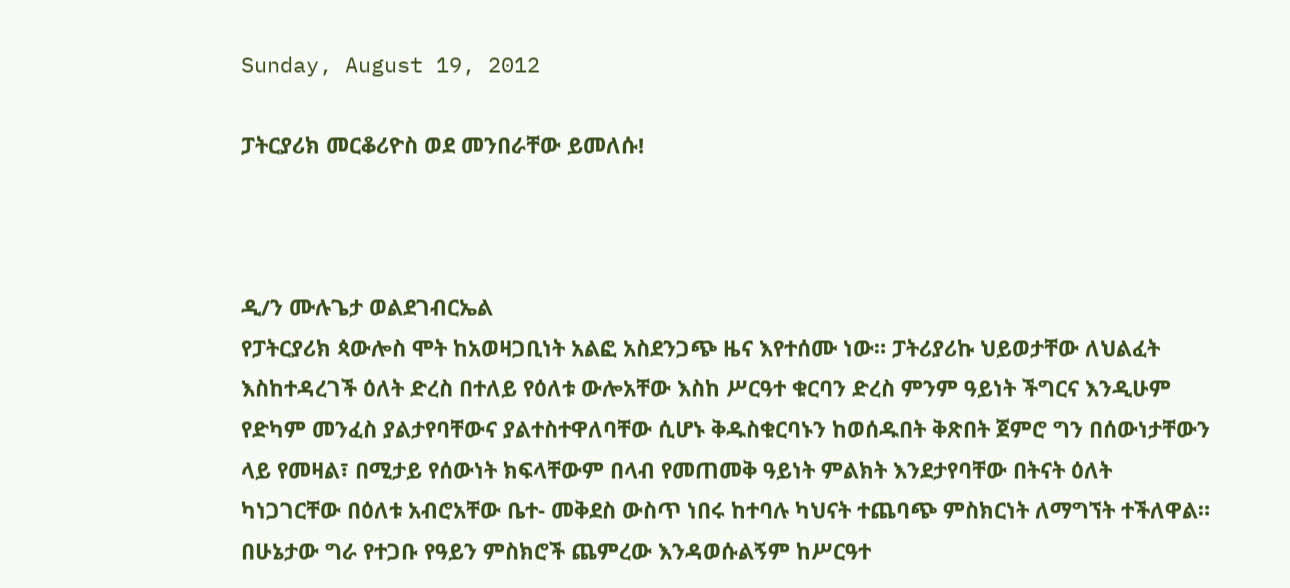Sunday, August 19, 2012

ፓትርያሪክ መርቆሪዮስ ወደ መንበራቸው ይመለሱ!



ዲ/ን ሙሉጌታ ወልደገብርኤል
የፓትርያሪክ ጳውሎስ ሞት ከአወዛጋቢነት አልፎ አስደንጋጭ ዜና እየተሰሙ ነው። ፓትሪያሪኩ ህይወታቸው ለህልፈት እስከተዳረገች ዕለት ድረስ በተለይ የዕለቱ ውሎአቸው እስከ ሥርዓተ ቁርባን ድረስ ምንም ዓይነት ችግርና እንዲሁም የድካም መንፈስ ያልታየባቸውና ያልተስተዋለባቸው ሲሆኑ ቅዱስቁርባኑን ከወሰዱበት ቅጽበት ጀምሮ ግን በሰውነታቸውን ላይ የመዛል፣ በሚታይ የሰውነት ክፍላቸውም በላብ የመጠመቅ ዓይነት ምልክት እንደታየባቸው በትናት ዕለት ካነጋገርቸው በዕለቱ አብሮአቸው ቤተ- መቅደስ ውስጥ ነበሩ ከተባሉ ካህናት ተጨባጭ ምስክርነት ለማግኘት ተችለዋል።
በሁኔታው ግራ የተጋቡ የዓይን ምስክሮች ጨምረው እንዳወሱልኝም ከሥርዓተ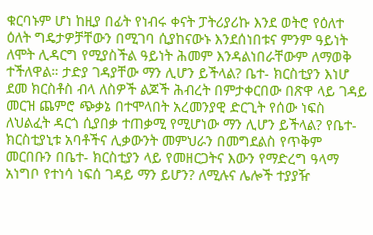ቁርባኑም ሆነ ከዚያ በፊት የነብሩ ቀናት ፓትሪያሪኩ እንደ ወትሮ የዕለተ ዕለት ግዴታዎቻቸውን በሚገባ ሲያከናውኑ እንደሰነበቱና ምንም ዓይነት ለሞት ሊዳርግ የሚያስችል ዓይነት ሕመም እንዳልነበራቸውም ለማወቅ ተችለዋል። ታድያ ገዳያቸው ማን ሊሆን ይችላል? ቤተ- ክርስቲያን እነሆ ደመ ክርስቶስ ብላ ለስዎች ልጆች ሕብረት በምታቀርበው በጽዋ ላይ ገዳይ መርዝ ጨምሮ ጭቃኔ በተሞላበት አረመንያዊ ድርጊት የሰው ነፍስ ለህልፈት ዳርጎ ሲያበቃ ተጠቃሚ የሚሆነው ማን ሊሆን ይችላል? የቤተ- ክርስቲያኒቱ አባቶችና ሊቃውንት መምህራን በመግደልስ የጥቅም መርበቡን በቤተ- ክርስቲያን ላይ የመዘርጋትና እውን የማድረግ ዓላማ አነግቦ የተነሳ ነፍሰ ገዳይ ማን ይሆን? ለሚሉና ሌሎች ተያያዥ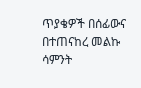ጥያቄዎች በሰፊውና በተጠናከረ መልኩ ሳምንት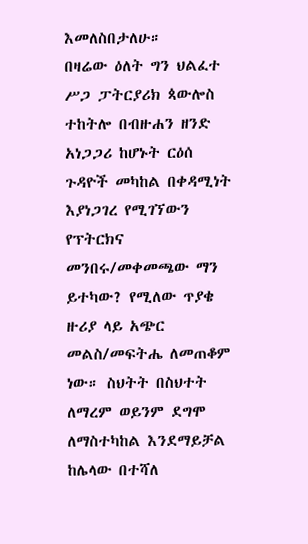እመለስበታለሁ።
በዛሬው ዕለት ግን ህልፈተ ሥጋ ፓትርያሪክ ጳውሎስ ተከትሎ በብዙሐን ዘንድ አነጋጋሪ ከሆኑት ርዕሰ ጉዳዮች መካከል በቀዳሚነት እያነጋገረ የሚገኘውን የፕትርክና መንበሩ/መቀመጫው ማን ይተካው? የሚለው ጥያቄ ዙሪያ ላይ አጭር መልስ/መፍትሔ ለመጠቆም ነው። ስህትት በስህተት ለማረም ወይንም ደግሞ ለማስተካከል እንደማይቻል ከሌላው በተሻለ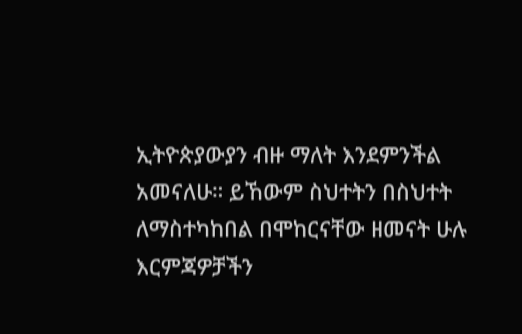ኢትዮጵያውያን ብዙ ማለት እንደምንችል አመናለሁ። ይኸውም ስህተትን በስህተት ለማስተካከበል በሞከርናቸው ዘመናት ሁሉ እርምጃዎቻችን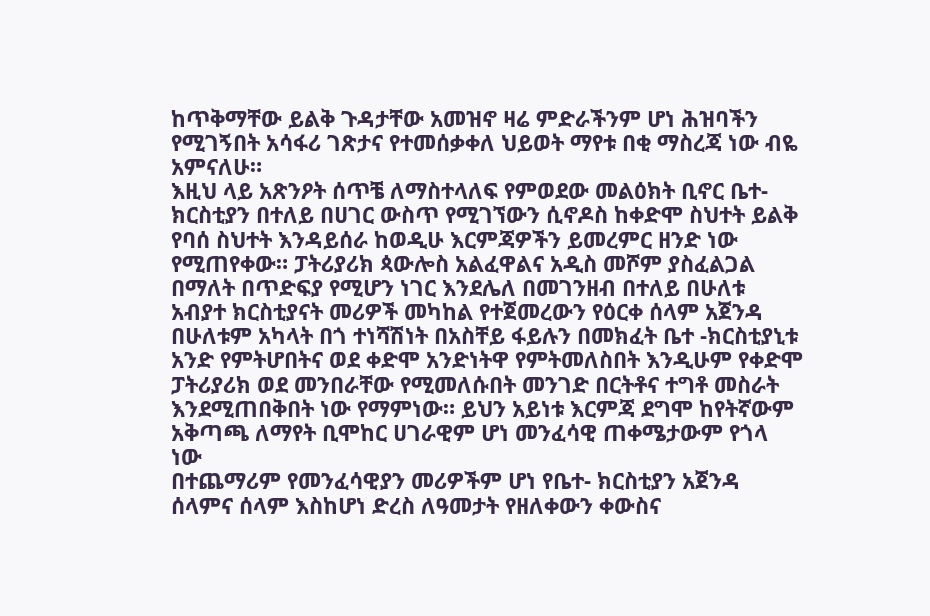ከጥቅማቸው ይልቅ ጉዳታቸው አመዝኖ ዛሬ ምድራችንም ሆነ ሕዝባችን የሚገኝበት አሳፋሪ ገጽታና የተመሰቃቀለ ህይወት ማየቱ በቂ ማስረጃ ነው ብዬ አምናለሁ።
እዚህ ላይ አጽንዖት ሰጥቼ ለማስተላለፍ የምወደው መልዕክት ቢኖር ቤተ- ክርስቲያን በተለይ በሀገር ውስጥ የሚገኘውን ሲኖዶስ ከቀድሞ ስህተት ይልቅ የባሰ ስህተት እንዳይሰራ ከወዲሁ እርምጃዎችን ይመረምር ዘንድ ነው የሚጠየቀው። ፓትሪያሪክ ጳውሎስ አልፈዋልና አዲስ መሾም ያስፈልጋል በማለት በጥድፍያ የሚሆን ነገር እንደሌለ በመገንዘብ በተለይ በሁለቱ አብያተ ክርስቲያናት መሪዎች መካከል የተጀመረውን የዕርቀ ሰላም አጀንዳ በሁለቱም አካላት በጎ ተነሻሽነት በአስቸይ ፋይሉን በመክፈት ቤተ -ክርስቲያኒቱ አንድ የምትሆበትና ወደ ቀድሞ አንድነትዋ የምትመለስበት እንዲሁም የቀድሞ ፓትሪያሪክ ወደ መንበራቸው የሚመለሱበት መንገድ በርትቶና ተግቶ መስራት እንደሚጠበቅበት ነው የማምነው። ይህን አይነቱ እርምጃ ደግሞ ከየትኛውም አቅጣጫ ለማየት ቢሞከር ሀገራዊም ሆነ መንፈሳዊ ጠቀሜታውም የጎላ ነው
በተጨማሪም የመንፈሳዊያን መሪዎችም ሆነ የቤተ- ክርስቲያን አጀንዳ ሰላምና ሰላም እስከሆነ ድረስ ለዓመታት የዘለቀውን ቀውስና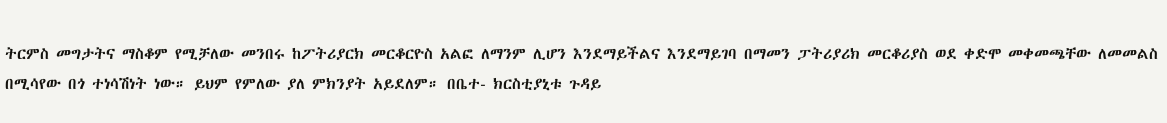ትርምስ መግታትና ማስቆም የሚቻለው መንበሩ ከፖትሪያርክ መርቆርዮስ አልፎ ለማንም ሊሆን እንደማይችልና እንደማይገባ በማመን ፓትሪያሪክ መርቆሪያስ ወደ ቀድሞ መቀመጫቸው ለመመልስ በሚሳየው በጎ ተነሳሽነት ነው። ይህም የምለው ያለ ምክንያት አይደለም። በቤተ- ክርስቲያኒቱ ጉዳይ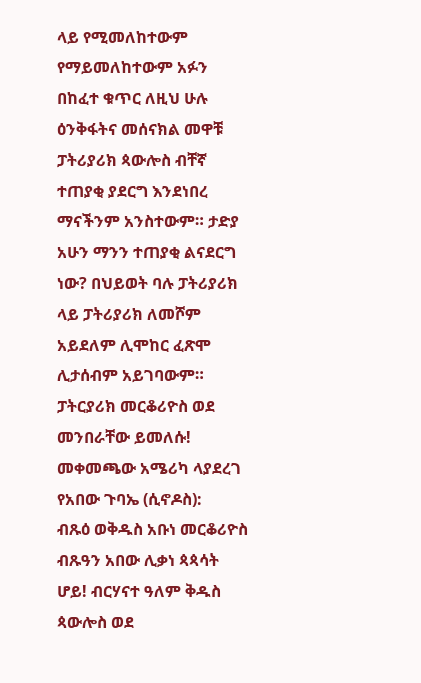ላይ የሚመለከተውም የማይመለከተውም አፉን በከፈተ ቁጥር ለዚህ ሁሉ ዕንቅፋትና መሰናክል መዋቹ ፓትሪያሪክ ጳውሎስ ብቸኛ ተጠያቂ ያደርግ እንደነበረ ማናችንም አንስተውም። ታድያ አሁን ማንን ተጠያቂ ልናደርግ ነው? በህይወት ባሉ ፓትሪያሪክ ላይ ፓትሪያሪክ ለመሾም አይደለም ሊሞከር ፈጽሞ ሊታሰብም አይገባውም። ፓትርያሪክ መርቆሪዮስ ወደ መንበራቸው ይመለሱ!
መቀመጫው አሜሪካ ላያደረገ የአበው ጉባኤ (ሲኖዶስ):
ብጹዕ ወቅዱስ አቡነ መርቆሪዮስ ብጹዓን አበው ሊቃነ ጳጳሳት ሆይ! ብርሃናተ ዓለም ቅዱስ ጳውሎስ ወደ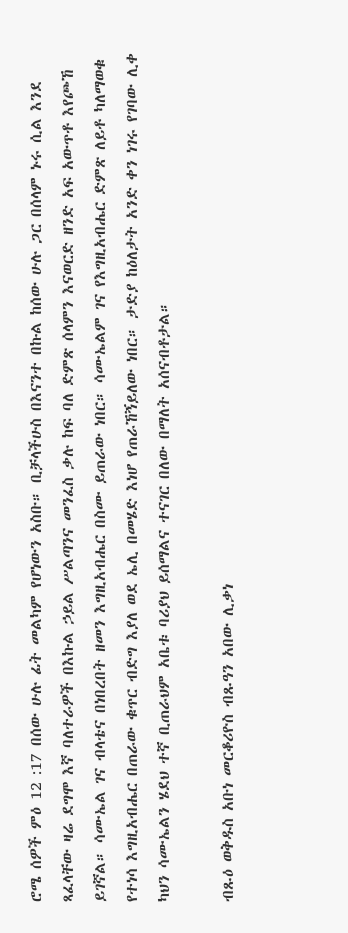ሮሜ ሰዎች ምዕ 12 :17 በሰው ሁሉ ፊት መልካም የሆነውን አስቡ። ቢቻላችሁስ በእናንተ በኩል ከሰው ሁሉ ጋር በሰላም ኑሩ ሲል እንደ ጻፈላቸው ዛሬ ደግሞ እኛ ባለተራዎች በእኩል ኃይል ሥልጣንና መንፈስ ቃሉ ከፍ ባለ ድምጽ ሰላምን እናወርድ ዘንድ አፍ አውጥቶ እየጮኸ ይገኛል። ሳሙኤል ገና ብላቴና በነበረበት ዘመን እግዚአብሔር በስሙ ይጠራው ነበር። ሳሙኤልም ገና የእግዚአብሔር ድምጽ ለይቶ ካለማወቁ የተነሳ እግዚአብሔር በጠራው ቁጥር ብድግ እያለ ወደ ኤሊ በመሄድ እነሆ የጠራኸኝይለው ነበር። ታድያ ከዕለታት አንድ ቀን ነገሩ የገባው ሊቀ ካህን ሳሙኤልን ሄደህ ተኛ ቢጠራህም አቤቱ ባሪያህ ይሰማልና ተናገር በለው በማለት አሰናብቶታል።

ብጹዕ ወቅዱስ አቡነ መርቆሪዮስ ብጹዓን አበው ሊቃነ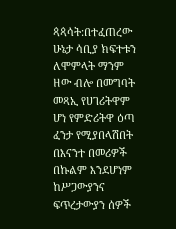ጳጳሳት:በተፈጠረው ሁኔታ ሳቢያ ክፍተቱን ለሞምላት ማንም ዘው ብሎ በመግባት መጻኢ የሀገሪትዋም ሆነ የምድሪትዋ ዕጣ ፈንታ የሚያበላሽበት በእናንተ በመሪዎች በኩልም እንደሆነም ከሥጋውያንና ፍጥረታውያን ሰዎች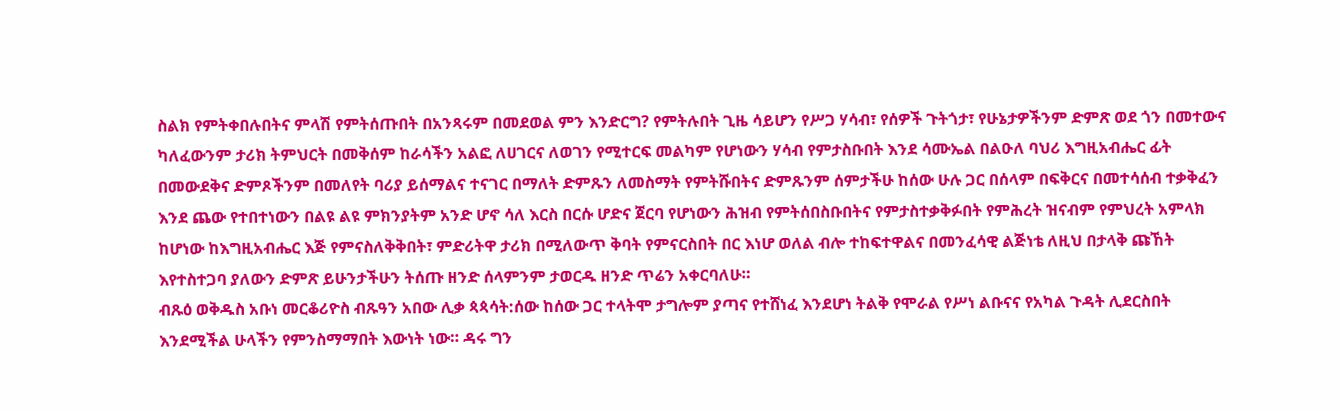ስልክ የምትቀበሉበትና ምላሽ የምትሰጡበት በአንጻሩም በመደወል ምን እንድርግ? የምትሉበት ጊዜ ሳይሆን የሥጋ ሃሳብ፣ የሰዎች ጉትጎታ፣ የሁኔታዎችንም ድምጽ ወደ ጎን በመተውና ካለፈውንም ታሪክ ትምህርት በመቅሰም ከራሳችን አልፎ ለሀገርና ለወገን የሚተርፍ መልካም የሆነውን ሃሳብ የምታስቡበት እንደ ሳሙኤል በልዑለ ባህሪ እግዚአብሔር ፊት በመውደቅና ድምጾችንም በመለየት ባሪያ ይሰማልና ተናገር በማለት ድምጹን ለመስማት የምትሹበትና ድምጹንም ሰምታችሁ ከሰው ሁሉ ጋር በሰላም በፍቅርና በመተሳሰብ ተቃቅፈን እንደ ጨው የተበተነውን በልዩ ልዩ ምክንያትም አንድ ሆኖ ሳለ እርስ በርሱ ሆድና ጀርባ የሆነውን ሕዝብ የምትሰበስቡበትና የምታስተቃቅፉበት የምሕረት ዝናብም የምህረት አምላክ ከሆነው ከእግዚአብሔር እጅ የምናስለቅቅበት፣ ምድሪትዋ ታሪክ በሚለውጥ ቅባት የምናርስበት በር እነሆ ወለል ብሎ ተከፍተዋልና በመንፈሳዊ ልጅነቴ ለዚህ በታላቅ ጩኸት እየተስተጋባ ያለውን ድምጽ ይሁንታችሁን ትሰጡ ዘንድ ሰላምንም ታወርዱ ዘንድ ጥሬን አቀርባለሁ።
ብጹዕ ወቅዱስ አቡነ መርቆሪዮስ ብጹዓን አበው ሊቃ ጳጳሳት:ሰው ከሰው ጋር ተላትሞ ታግሎም ያጣና የተሸነፈ እንደሆነ ትልቅ የሞራል የሥነ ልቡናና የአካል ጉዳት ሊደርስበት እንደሚችል ሁላችን የምንስማማበት እውነት ነው። ዳሩ ግን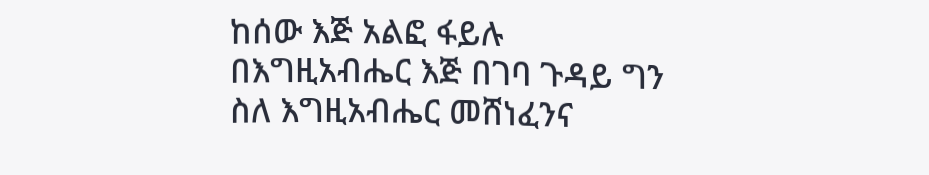ከሰው እጅ አልፎ ፋይሉ በእግዚአብሔር እጅ በገባ ጉዳይ ግን ስለ እግዚአብሔር መሸነፈንና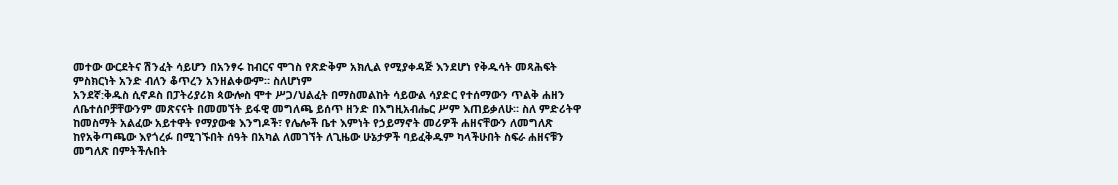መተው ውርደትና ሽንፈት ሳይሆን በአንፃሩ ከብርና ሞገስ የጽድቅም አክሊል የሚያቀዳጅ እንደሆነ የቅዱሳት መጻሕፍት ምስክርነት አንድ ብለን ቆጥረን አንዘልቀውም። ስለሆነም
አንደኛ:ቅዱስ ሲኖዶስ በፓትሪያሪክ ጳውሎስ ሞተ ሥጋ/ህልፈት በማስመልከት ሳይውል ሳያድር የተሰማውን ጥልቅ ሐዘን ለቤተሰቦቻቸውንም መጽናናት በመመኘት ይፋዊ መግለጫ ይሰጥ ዘንድ በእግዚአብሔር ሥም እጠይቃለሁ። ስለ ምድሪትዋ ከመስማት አልፈው አይተዋት የማያውቁ እንግዶች፣ የሌሎች ቤተ እምነት የኃይማኖት መሪዎች ሐዘናቸውን ለመግለጽ ከየአቅጣጫው እየጎረፉ በሚገኙበት ሰዓት በአካል ለመገኘት ለጊዜው ሁኔታዎች ባይፈቅዱም ካላችሁበት ስፍራ ሐዘናቹን መግለጽ በምትችሉበት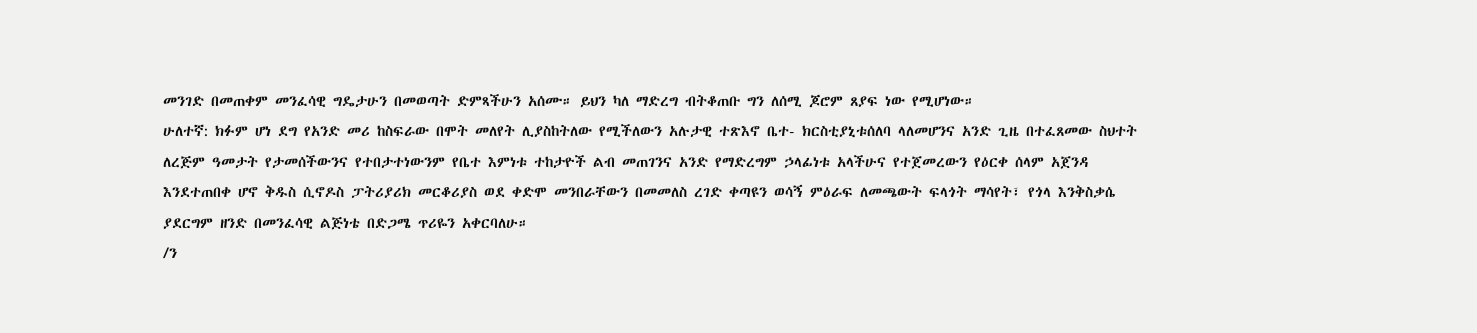መንገድ በመጠቀም መንፈሳዊ ግዴታሁን በመወጣት ድምጻችሁን አሰሙ። ይህን ካለ ማድረግ ብትቆጠቡ ግን ለሰሚ ጆሮም ጸያፍ ነው የሚሆነው።
ሁለተኛ: ክፉም ሆነ ደግ የአንድ መሪ ከስፍራው በሞት መለየት ሊያስከትለው የሚችለውን አሉታዊ ተጽእኖ ቤተ- ክርስቲያኒቱሰለባ ላለመሆንና አንድ ጊዜ በተፈጸመው ስህተት ለረጅም ዓመታት የታመሰችውንና የተበታተነውንም የቤተ እምነቱ ተከታዮች ልብ መጠገንና አንድ የማድረግም ኃላፊነቱ አላችሁና የተጀመረውን የዕርቀ ሰላም አጀንዳ እንደተጠበቀ ሆኖ ቅዱስ ሲኖዶስ ፓትሪያሪክ መርቆሪያስ ወደ ቀድሞ መንበራቸውን በመመለስ ረገድ ቀጣዩን ወሳኝ ምዕራፍ ለመጫውት ፍላጎት ማሳየት፣ የጎላ እንቅስቃሴ ያደርግም ዘንድ በመንፈሳዊ ልጅነቴ በድጋሜ ጥሪዬን አቀርባለሁ።
/ን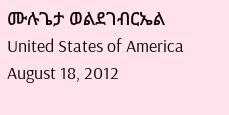ሙሉጌታ ወልደገብርኤል
United States of America
August 18, 2012